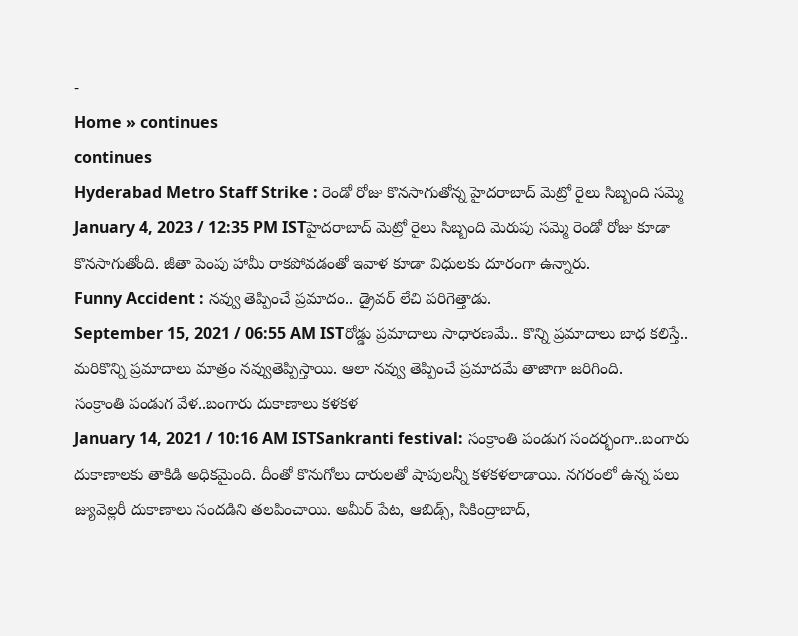-
Home » continues
continues
Hyderabad Metro Staff Strike : రెండో రోజు కొనసాగుతోన్న హైదరాబాద్ మెట్రో రైలు సిబ్బంది సమ్మె
January 4, 2023 / 12:35 PM ISTహైదరాబాద్ మెట్రో రైలు సిబ్బంది మెరుపు సమ్మె రెండో రోజు కూడా కొనసాగుతోంది. జీతా పెంపు హామీ రాకపోవడంతో ఇవాళ కూడా విధులకు దూరంగా ఉన్నారు.
Funny Accident : నవ్వు తెప్పించే ప్రమాదం.. డ్రైవర్ లేచి పరిగెత్తాడు.
September 15, 2021 / 06:55 AM ISTరోడ్డు ప్రమాదాలు సాధారణమే.. కొన్ని ప్రమాదాలు బాధ కలిస్తే.. మరికొన్ని ప్రమాదాలు మాత్రం నవ్వుతెప్పిస్తాయి. ఆలా నవ్వు తెప్పించే ప్రమాదమే తాజాగా జరిగింది.
సంక్రాంతి పండుగ వేళ..బంగారు దుకాణాలు కళకళ
January 14, 2021 / 10:16 AM ISTSankranti festival: సంక్రాంతి పండుగ సందర్భంగా..బంగారు దుకాణాలకు తాకిడి అధికమైంది. దీంతో కొనుగోలు దారులతో షాపులన్నీ కళకళలాడాయి. నగరంలో ఉన్న పలు జ్యువెల్లరీ దుకాణాలు సందడిని తలపించాయి. అమీర్ పేట, ఆబిడ్స్, సికింద్రాబాద్,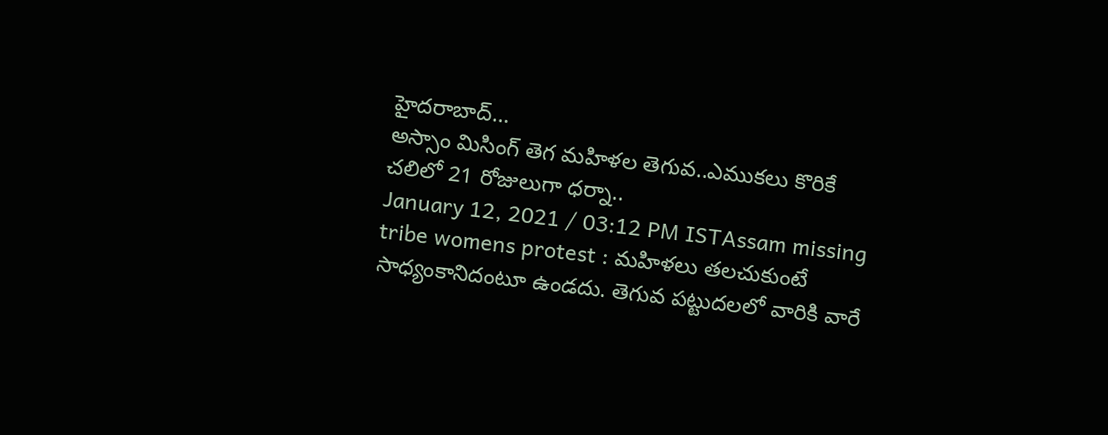హైదరాబాద్…
అస్సాం మిసింగ్ తెగ మహిళల తెగువ..ఎముకలు కొరికే చలిలో 21 రోజులుగా ధర్నా..
January 12, 2021 / 03:12 PM ISTAssam missing tribe womens protest : మహిళలు తలచుకుంటే సాధ్యంకానిదంటూ ఉండదు. తెగువ పట్టుదలలో వారికి వారే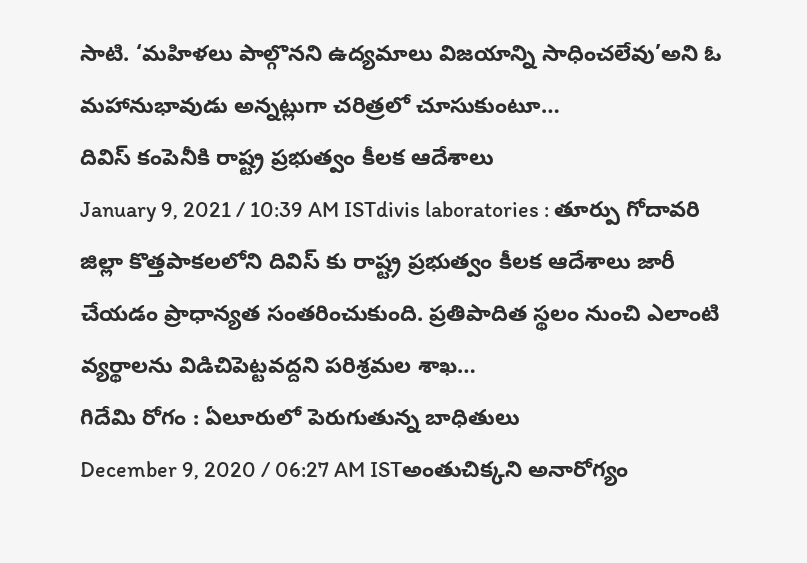సాటి. ‘మహిళలు పాల్గొనని ఉద్యమాలు విజయాన్ని సాధించలేవు’అని ఓ మహానుభావుడు అన్నట్లుగా చరిత్రలో చూసుకుంటూ…
దివిస్ కంపెనీకి రాష్ట్ర ప్రభుత్వం కీలక ఆదేశాలు
January 9, 2021 / 10:39 AM ISTdivis laboratories : తూర్పు గోదావరి జిల్లా కొత్తపాకలలోని దివిస్ కు రాష్ట్ర ప్రభుత్వం కీలక ఆదేశాలు జారీ చేయడం ప్రాధాన్యత సంతరించుకుంది. ప్రతిపాదిత స్థలం నుంచి ఎలాంటి వ్యర్థాలను విడిచిపెట్టవద్దని పరిశ్రమల శాఖ…
గిదేమి రోగం : ఏలూరులో పెరుగుతున్న బాధితులు
December 9, 2020 / 06:27 AM ISTఅంతుచిక్కని అనారోగ్యం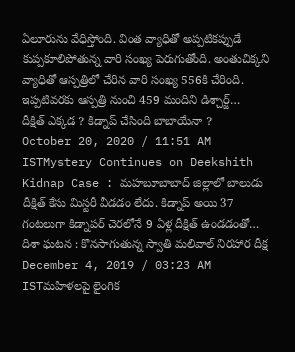ఏలూరును వేధిస్తోంది. వింత వ్యాధితో అప్పటికప్పుడే కుప్పకూలిపోతున్న వారి సంఖ్య పెరుగుతోంది. అంతుచిక్కని వ్యాధితో ఆస్పత్రిలో చేరిన వారి సంఖ్య 556కి చేరింది. ఇప్పటివరకు ఆస్పత్రి నుంచి 459 మందిని డిశ్చార్జ్…
దీక్షిత్ ఎక్కడ ? కిడ్నాప్ చేసింది బాబాయేనా ?
October 20, 2020 / 11:51 AM ISTMystery Continues on Deekshith Kidnap Case : మహబూబాబాద్ జిల్లాలో బాలుడు దీక్షిత్ కేసు మిస్టరీ వీడడం లేదు. కిడ్నాప్ అయి 37 గంటలుగా కిడ్నాపర్ చెరలోనే 9 ఏళ్ల దీక్షిత్ ఉండడంతో…
దిశా ఘటన : కొనసాగుతున్న స్వాతి మలివాల్ నిరహార దీక్ష
December 4, 2019 / 03:23 AM ISTమహిళలపై లైంగిక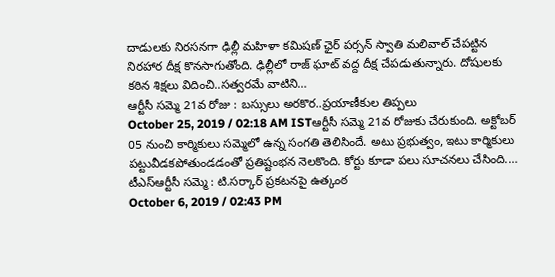దాడులకు నిరసనగా ఢిల్లీ మహిళా కమిషణ్ ఛైర్ పర్సన్ స్వాతి మలివాల్ చేపట్టిన నిరహార దీక్ష కొనసాగుతోంది. ఢిల్లీలో రాజ్ ఘాట్ వద్ద దీక్ష చేపడుతున్నారు. దోషులకు కఠిన శిక్షలు విదించి..సత్వరమే వాటిని…
ఆర్టీసీ సమ్మె 21వ రోజు : బస్సులు అరకొర..ప్రయాణీకుల తిప్పలు
October 25, 2019 / 02:18 AM ISTఆర్టీసీ సమ్మె 21వ రోజుకు చేరుకుంది. అక్టోబర్ 05 నుంచి కార్మికులు సమ్మెలో ఉన్న సంగతి తెలిసిందే. అటు ప్రభుత్వం, ఇటు కార్మికులు పట్టువీడకపోతుండడంతో ప్రతిష్టంభన నెలకొంది. కోర్టు కూడా పలు సూచనలు చేసింది.…
టీఎస్ఆర్టీసీ సమ్మె : టి.సర్కార్ ప్రకటనపై ఉత్కంఠ
October 6, 2019 / 02:43 PM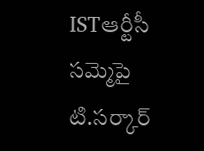ISTఆర్టీసీ సమ్మెపై టి.సర్కార్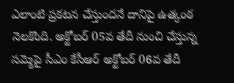ఎలాంటి ప్రకటన చేస్తుందనే దానిపై ఉత్కంఠ నెలకొంది. అక్టోబర్ 05వ తేదీ నుంచి చేస్తున్న సమ్మెపై సీఎం కేసీఆర్ అక్టోబర్ 06వ తేదీ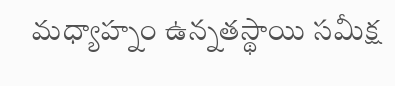మధ్యాహ్నం ఉన్నతస్థాయి సమీక్ష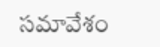సమావేశం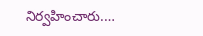నిర్వహించారు.…